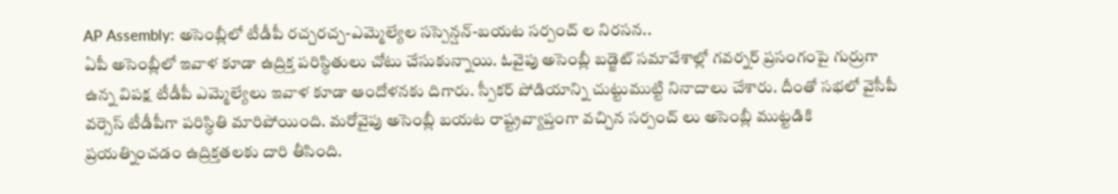AP Assembly: అసెంబ్లీలో టీడీపీ రచ్చరచ్చ-ఎమ్మెల్యేల సస్పెన్షన్-బయట సర్పంచ్ ల నిరసన..
ఏపీ అసెంబ్లీలో ఇవాళ కూడా ఉద్రిక్త పరిస్ధితులు చోటు చేసుకున్నాయి. ఓవైపు అసెంబ్లీ బడ్జెట్ సమావేశాల్లో గవర్నర్ ప్రసంగంపై గుర్రుగా ఉన్న విపక్ష టీడీపీ ఎమ్మెల్యేలు ఇవాళ కూడా ఆందోళనకు దిగారు. స్పీకర్ పోడియాన్ని చుట్టుముట్టి నినాదాలు చేశారు. దీంతో సభలో వైసీపీ వర్సెస్ టీడీపీగా పరిస్ధితి మారిపోయింది. మరోవైపు అసెంబ్లీ బయట రాష్ట్రవ్యాప్తంగా వచ్చిన సర్పంచ్ లు అసెంబ్లీ ముట్టడికి ప్రయత్నించడం ఉద్రిక్తతలకు దారి తీసింది.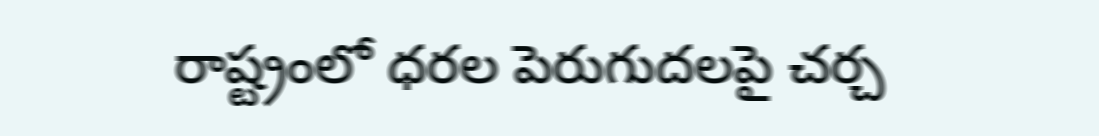రాష్ట్రంలో ధరల పెరుగుదలపై చర్చ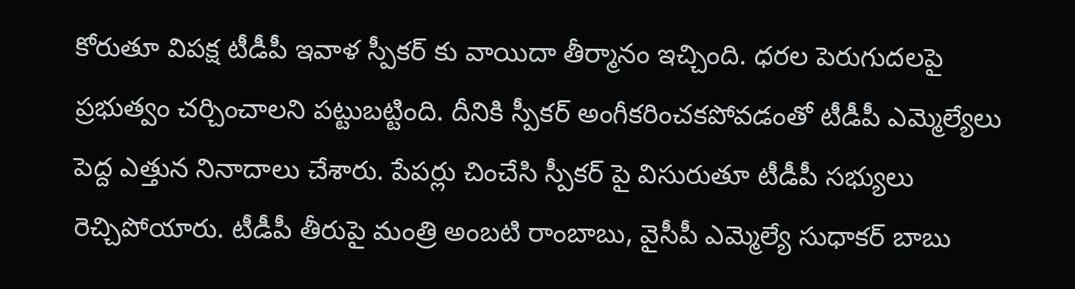కోరుతూ విపక్ష టీడీపీ ఇవాళ స్పీకర్ కు వాయిదా తీర్మానం ఇచ్చింది. ధరల పెరుగుదలపై ప్రభుత్వం చర్చించాలని పట్టుబట్టింది. దీనికి స్పీకర్ అంగీకరించకపోవడంతో టీడీపీ ఎమ్మెల్యేలు పెద్ద ఎత్తున నినాదాలు చేశారు. పేపర్లు చించేసి స్పీకర్ పై విసురుతూ టీడీపీ సభ్యులు రెచ్చిపోయారు. టీడీపీ తీరుపై మంత్రి అంబటి రాంబాబు, వైసీపీ ఎమ్మెల్యే సుధాకర్ బాబు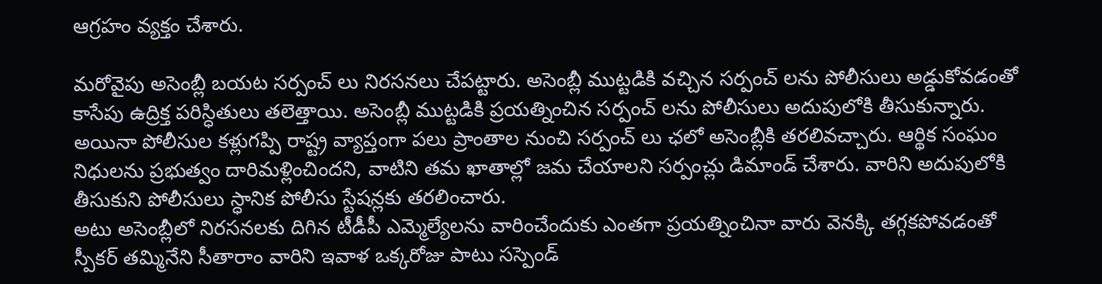ఆగ్రహం వ్యక్తం చేశారు.

మరోవైపు అసెంబ్లీ బయట సర్పంచ్ లు నిరసనలు చేపట్టారు. అసెంబ్లీ ముట్టడికి వచ్చిన సర్పంచ్ లను పోలీసులు అడ్డుకోవడంతో కాసేపు ఉద్రిక్త పరిస్ధితులు తలెత్తాయి. అసెంబ్లీ ముట్టడికి ప్రయత్నించిన సర్పంచ్ లను పోలీసులు అదుపులోకి తీసుకున్నారు. అయినా పోలీసుల కళ్లుగప్పి రాష్ట్ర వ్యాప్తంగా పలు ప్రాంతాల నుంచి సర్పంచ్ లు ఛలో అసెంబ్లీకి తరలివచ్చారు. ఆర్థిక సంఘం నిధులను ప్రభుత్వం దారిమళ్లించిందని, వాటిని తమ ఖాతాల్లో జమ చేయాలని సర్పంచ్లు డిమాండ్ చేశారు. వారిని అదుపులోకి తీసుకుని పోలీసులు స్ధానిక పోలీసు స్టేషన్లకు తరలించారు.
అటు అసెంబ్లీలో నిరసనలకు దిగిన టీడీపీ ఎమ్మెల్యేలను వారించేందుకు ఎంతగా ప్రయత్నించినా వారు వెనక్కి తగ్గకపోవడంతో స్పీకర్ తమ్మినేని సీతారాం వారిని ఇవాళ ఒక్కరోజు పాటు సస్పెండ్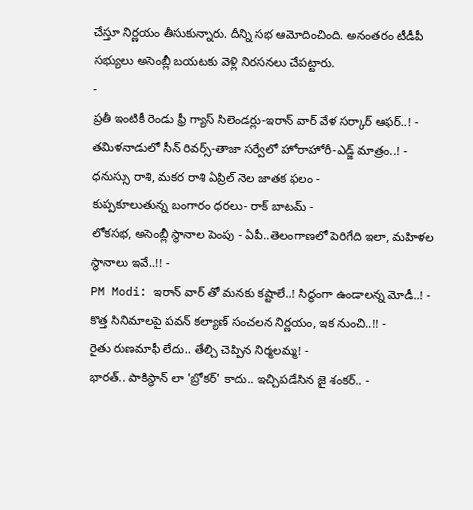చేస్తూ నిర్ణయం తీసుకున్నారు. దీన్ని సభ ఆమోదించింది. అనంతరం టీడీపీ సభ్యులు అసెంబ్లీ బయటకు వెళ్లి నిరసనలు చేపట్టారు.
-
ప్రతీ ఇంటికీ రెండు ఫ్రీ గ్యాస్ సిలెండర్లు-ఇరాన్ వార్ వేళ సర్కార్ ఆఫర్..! -
తమిళనాడులో సీన్ రివర్స్-తాజా సర్వేలో హోరాహోరీ-ఎడ్జ్ మాత్రం..! -
ధనుస్సు రాశి, మకర రాశి ఏప్రిల్ నెల జాతక ఫలం -
కుప్పకూలుతున్న బంగారం ధరలు- రాక్ బాటమ్ -
లోకసభ, అసెంబ్లీ స్థానాల పెంపు - ఏపీ..తెలంగాణలో పెరిగేది ఇలా, మహిళల స్థానాలు ఇవే..!! -
PM Modi: ఇరాన్ వార్ తో మనకు కష్టాలే..! సిద్ధంగా ఉండాలన్న మోడీ..! -
కొత్త సినిమాలపై పవన్ కల్యాణ్ సంచలన నిర్ణయం, ఇక నుంచి..!! -
రైతు రుణమాఫీ లేదు.. తేల్చి చెప్పిన నిర్మలమ్మ! -
భారత్.. పాకిస్థాన్ లా 'బ్రోకర్' కాదు.. ఇచ్చిపడేసిన జై శంకర్.. -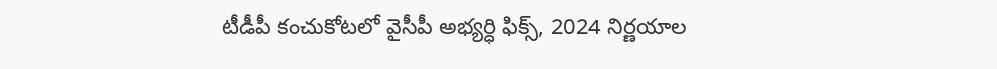టీడీపీ కంచుకోటలో వైసీపీ అభ్యర్ధి ఫిక్స్, 2024 నిర్ణయాల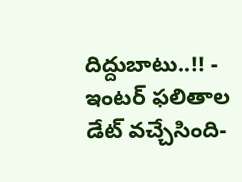దిద్దుబాటు..!! -
ఇంటర్ ఫలితాల డేట్ వచ్చేసింది-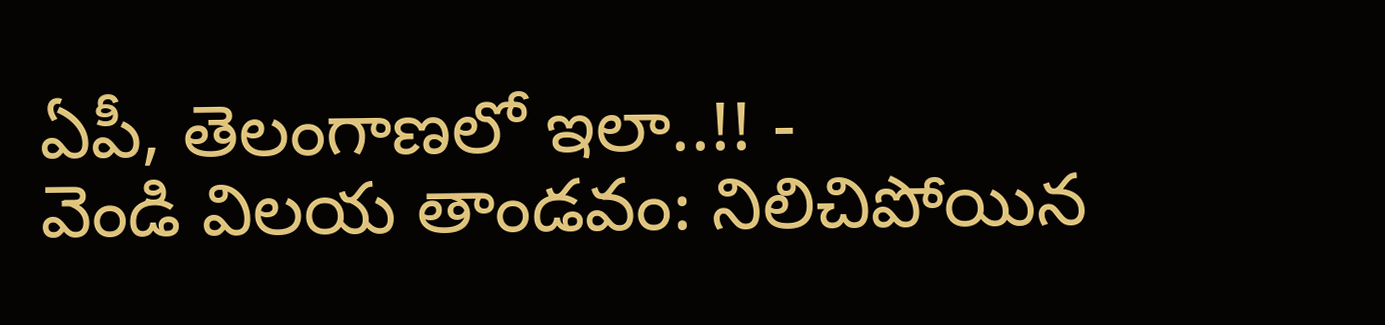ఏపీ, తెలంగాణలో ఇలా..!! -
వెండి విలయ తాండవం: నిలిచిపోయిన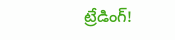ట్రేడింగ్!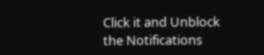Click it and Unblock the Notifications